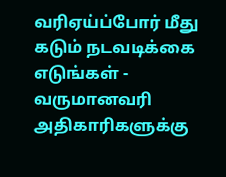வரிஏய்ப்போர் மீது கடும் நடவடிக்கை எடுங்கள் - வருமானவரி அதிகாரிகளுக்கு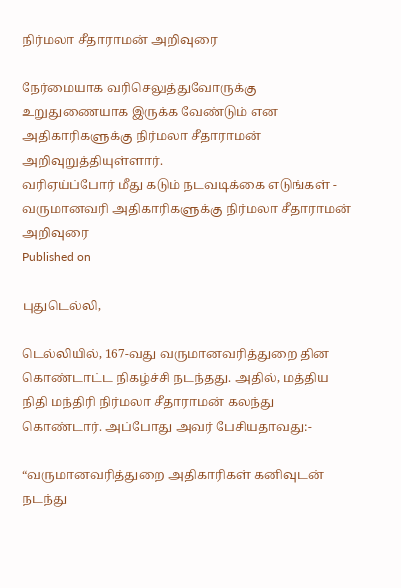நிர்மலா சீதாராமன் அறிவுரை

நேர்மையாக வரிசெலுத்துவோருக்கு உறுதுணையாக இருக்க வேண்டும் என அதிகாரிகளுக்கு நிர்மலா சீதாராமன் அறிவுறுத்தியுள்ளார்.
வரிஏய்ப்போர் மீது கடும் நடவடிக்கை எடுங்கள் - வருமானவரி அதிகாரிகளுக்கு நிர்மலா சீதாராமன் அறிவுரை
Published on

புதுடெல்லி,

டெல்லியில், 167-வது வருமானவரித்துறை தின கொண்டாட்ட நிகழ்ச்சி நடந்தது. அதில், மத்திய நிதி மந்திரி நிர்மலா சீதாராமன் கலந்து கொண்டார். அப்போது அவர் பேசியதாவது:-

“வருமானவரித்துறை அதிகாரிகள் கனிவுடன் நடந்து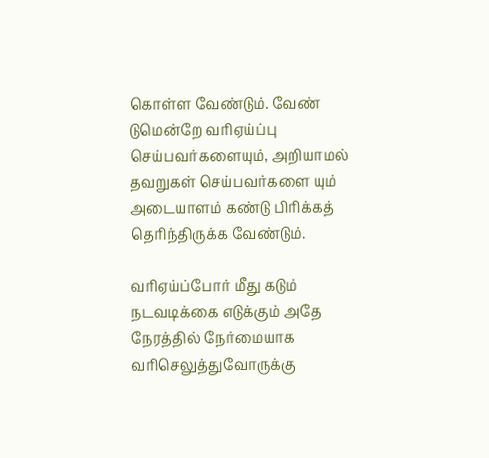கொள்ள வேண்டும். வேண் டுமென்றே வரிஏய்ப்பு செய்பவர்களையும், அறியாமல் தவறுகள் செய்பவர்களை யும் அடையாளம் கண்டு பிரிக்கத் தெரிந்திருக்க வேண்டும்.

வரிஏய்ப்போர் மீது கடும் நடவடிக்கை எடுக்கும் அதே நேரத்தில் நேர்மையாக வரிசெலுத்துவோருக்கு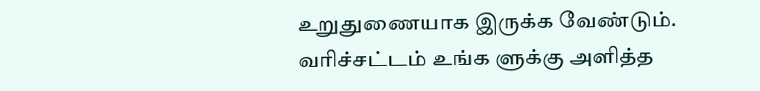உறுதுணையாக இருக்க வேண்டும். வரிச்சட்டம் உங்க ளுக்கு அளித்த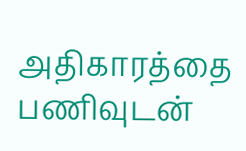அதிகாரத்தை பணிவுடன்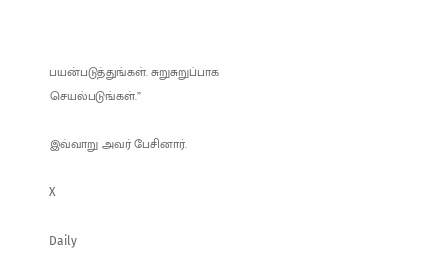பயன்படுத்துங்கள். சுறுசுறுப்பாக செயல்படுங்கள்.”

இவ்வாறு அவர் பேசினார்.

X

Daily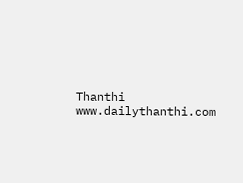Thanthi
www.dailythanthi.com